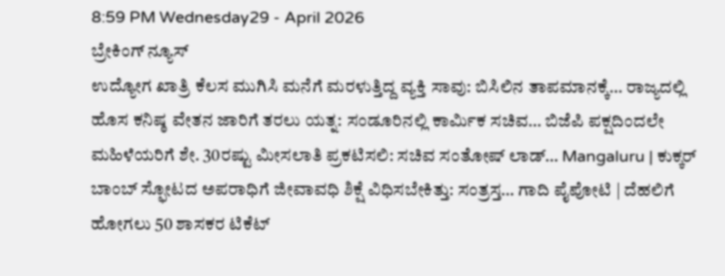8:59 PM Wednesday29 - April 2026
ಬ್ರೇಕಿಂಗ್ ನ್ಯೂಸ್
ಉದ್ಯೋಗ ಖಾತ್ರಿ ಕೆಲಸ ಮುಗಿಸಿ ಮನೆಗೆ ಮರಳುತ್ತಿದ್ದ ವ್ಯಕ್ತಿ ಸಾವು: ಬಿಸಿಲಿನ ತಾಪಮಾನಕ್ಕೆ… ರಾಜ್ಯದಲ್ಲಿ ಹೊಸ ಕನಿಷ್ಠ ವೇತನ ಜಾರಿಗೆ ತರಲು ಯತ್ನ: ಸಂಡೂರಿನಲ್ಲಿ ಕಾರ್ಮಿಕ ಸಚಿವ… ಬಿಜೆಪಿ ಪಕ್ಷದಿಂದಲೇ ಮಹಿಳೆಯರಿಗೆ ಶೇ. 30ರಷ್ಟು ಮೀಸಲಾತಿ ಪ್ರಕಟಿಸಲಿ: ಸಚಿವ ಸಂತೋಷ್ ಲಾಡ್… Mangaluru | ಕುಕ್ಕರ್‌ ಬಾಂಬ್‌ ಸ್ಫೋಟದ ಅಪರಾಧಿಗೆ ಜೀವಾವಧಿ ಶಿಕ್ಷೆ ವಿಧಿಸಬೇಕಿತ್ತು: ಸಂತ್ರಸ್ತ… ಗಾದಿ ಪೈಪೋಟಿ | ದೆಹಲಿಗೆ ಹೋಗಲು 50 ಶಾಸಕರ ಟಿಕೆಟ್‌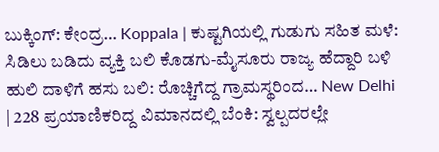ಬುಕ್ಕಿಂಗ್‌: ಕೇಂದ್ರ… Koppala | ಕುಷ್ಟಗಿಯಲ್ಲಿ ಗುಡುಗು ಸಹಿತ ಮಳೆ: ಸಿಡಿಲು ಬಡಿದು ವ್ಯಕ್ತಿ ಬಲಿ ಕೊಡಗು-ಮೈಸೂರು ರಾಜ್ಯ ಹೆದ್ದಾರಿ ಬಳಿ ಹುಲಿ ದಾಳಿಗೆ ಹಸು ಬಲಿ: ರೊಚ್ಚಿಗೆದ್ದ ಗ್ರಾಮಸ್ಥರಿಂದ… New Delhi | 228 ಪ್ರಯಾಣಿಕರಿದ್ದ ವಿಮಾನದಲ್ಲಿ ಬೆಂಕಿ: ಸ್ವಲ್ಪದರಲ್ಲೇ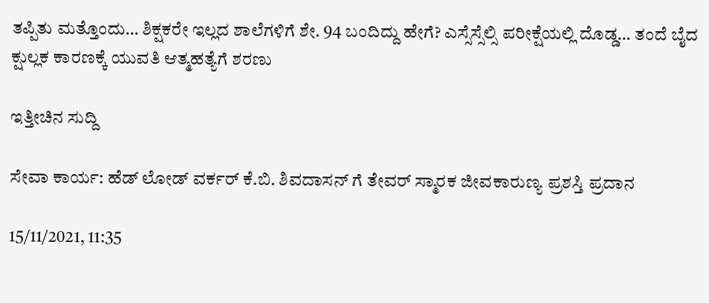ತಪ್ಪಿತು ಮತ್ತೊಂದು… ಶಿಕ್ಷಕರೇ ಇಲ್ಲದ ಶಾಲೆಗಳಿಗೆ ಶೇ. 94 ಬಂದಿದ್ದು ಹೇಗೆ? ಎಸ್ಸೆಸ್ಸೆಲ್ಸಿ ಪರೀಕ್ಷೆಯಲ್ಲಿ ದೊಡ್ಡ… ತಂದೆ ಬೈದ ಕ್ಷುಲ್ಲಕ ಕಾರಣಕ್ಕೆ ಯುವತಿ ಆತ್ಮಹತ್ಯೆಗೆ ಶರಣು

ಇತ್ತೀಚಿನ ಸುದ್ದಿ

ಸೇವಾ ಕಾರ್ಯ: ಹೆಡ್ ಲೋಡ್ ವರ್ಕರ್ ಕೆ.ಬಿ. ಶಿವದಾಸನ್ ಗೆ ತೇವರ್ ಸ್ಮಾರಕ ಜೀವಕಾರುಣ್ಯ ಪ್ರಶಸ್ತಿ ಪ್ರದಾನ

15/11/2021, 11:35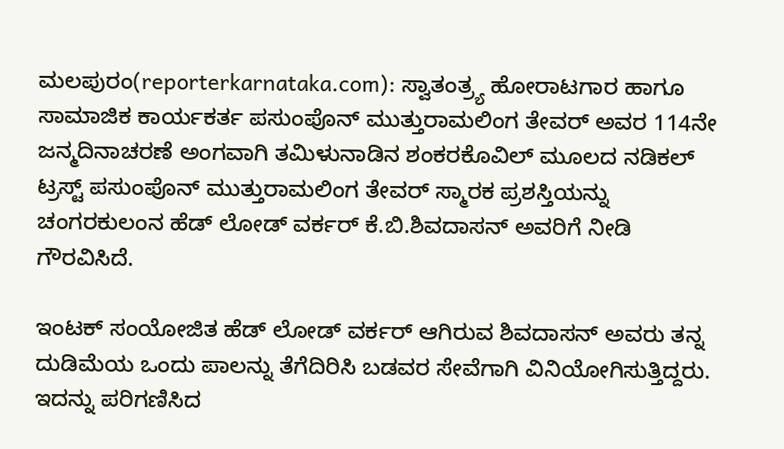ಮಲಪುರಂ(reporterkarnataka.com): ಸ್ವಾತಂತ್ರ್ಯ ಹೋರಾಟಗಾರ ಹಾಗೂ ಸಾಮಾಜಿಕ ಕಾರ್ಯಕರ್ತ ಪಸುಂಪೊನ್ ಮುತ್ತುರಾಮಲಿಂಗ ತೇವರ್ ಅವರ 114ನೇ ಜನ್ಮದಿನಾಚರಣೆ ಅಂಗವಾಗಿ ತಮಿಳುನಾಡಿನ ಶಂಕರಕೊವಿಲ್ ಮೂಲದ ನಡಿಕಲ್ ಟ್ರಸ್ಟ್ ಪಸುಂಪೊನ್ ಮುತ್ತುರಾಮಲಿಂಗ ತೇವರ್ ಸ್ಮಾರಕ ಪ್ರಶಸ್ತಿಯನ್ನು ಚಂಗರಕುಲಂನ ಹೆಡ್ ಲೋಡ್ ವರ್ಕರ್ ಕೆ.ಬಿ.ಶಿವದಾಸನ್ ಅವರಿಗೆ ನೀಡಿ ಗೌರವಿಸಿದೆ.

ಇಂಟಕ್ ಸಂಯೋಜಿತ ಹೆಡ್ ಲೋಡ್ ವರ್ಕರ್ ಆಗಿರುವ ಶಿವದಾಸನ್ ಅವರು ತನ್ನ ದುಡಿಮೆಯ ಒಂದು ಪಾಲನ್ನು ತೆಗೆದಿರಿಸಿ ಬಡವರ ಸೇವೆಗಾಗಿ ವಿನಿಯೋಗಿಸುತ್ತಿದ್ದರು. ಇದನ್ನು ಪರಿಗಣಿಸಿದ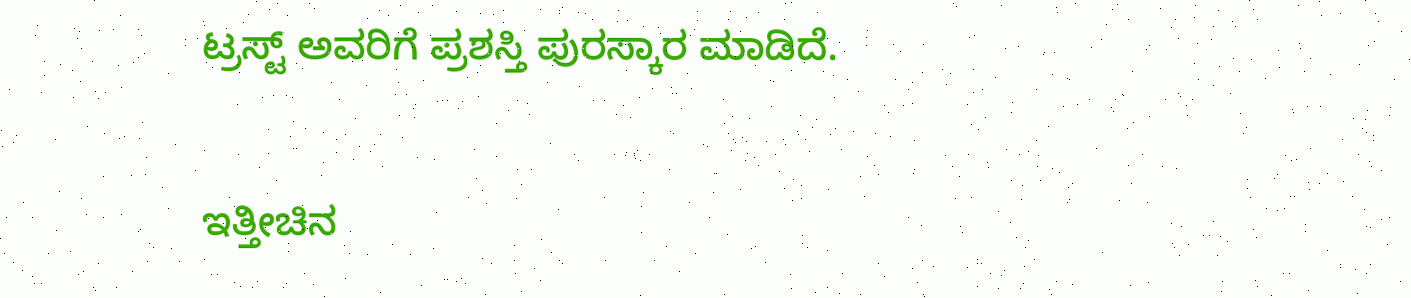ಟ್ರಸ್ಟ್ ಅವರಿಗೆ ಪ್ರಶಸ್ತಿ ಪುರಸ್ಕಾರ ಮಾಡಿದೆ.

ಇತ್ತೀಚಿನ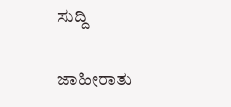ಸುದ್ದಿ

ಜಾಹೀರಾತು